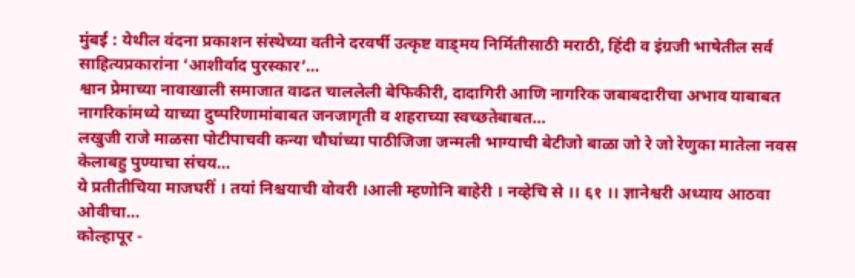मुंबई : येथील वंदना प्रकाशन संस्थेच्या वतीने दरवर्षी उत्कृष्ट वाड्मय निर्मितीसाठी मराठी, हिंदी व इंग्रजी भाषेतील सर्व साहित्यप्रकारांना ‘आशीर्वाद पुरस्कार’…
श्वान प्रेमाच्या नावाखाली समाजात वाढत चाललेली बेफिकीरी, दादागिरी आणि नागरिक जबाबदारीचा अभाव याबाबत नागरिकांमध्ये याच्या दुष्परिणामांबाबत जनजागृती व शहराच्या स्वच्छतेबाबत…
लखुजी राजे माळसा पोटीपाचवी कन्या चौघांच्या पाठीजिजा जन्मली भाग्याची बेटीजो बाळा जो रे जो रेणुका मातेला नवस केलाबहु पुण्याचा संचय…
ये प्रतीतीचिया माजघरीं । तयां निश्चयाची वोवरी ।आली म्हणोनि बाहेरी । नव्हेचि से ।। ६१ ।। ज्ञानेश्वरी अध्याय आठवा ओवीचा…
कोल्हापूर -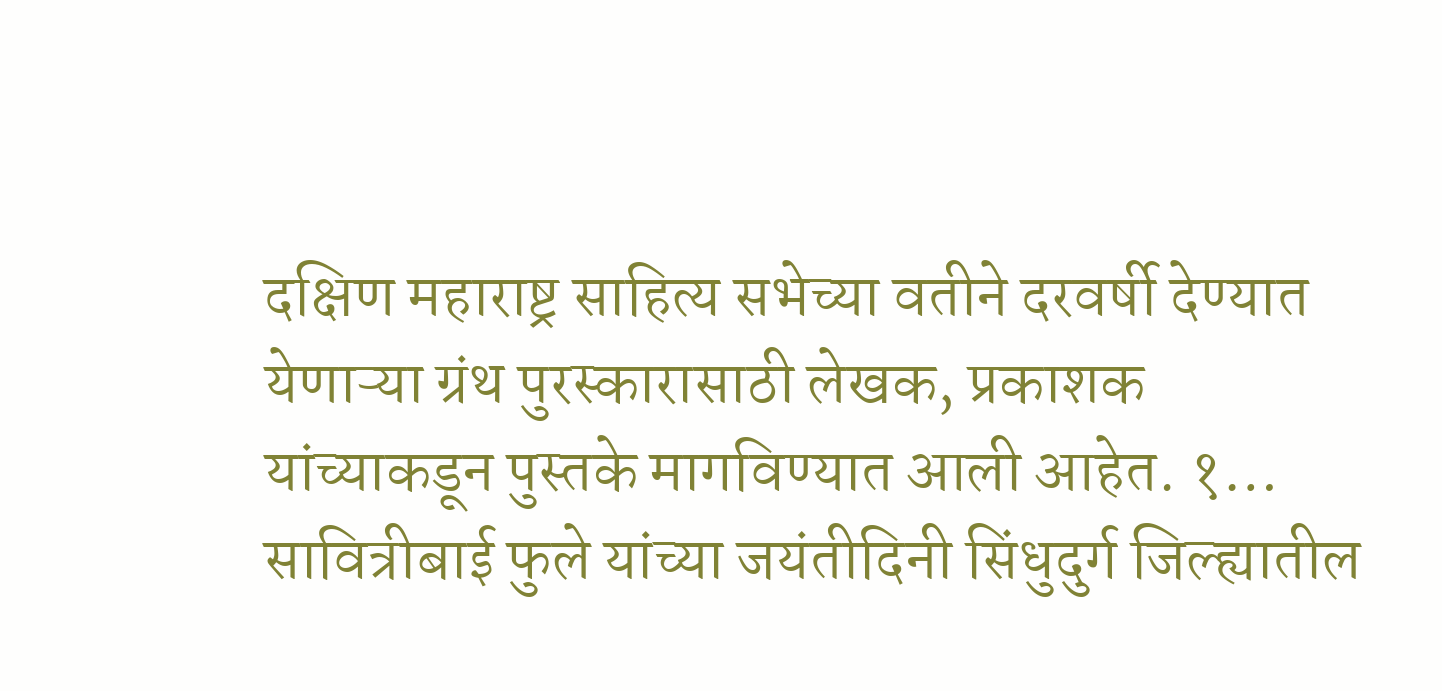दक्षिण महाराष्ट्र साहित्य सभेच्या वतीने दरवर्षी देण्यात येणाऱ्या ग्रंथ पुरस्कारासाठी लेखक, प्रकाशक यांच्याकडून पुस्तके मागविण्यात आली आहेत. १…
सावित्रीबाई फुले यांच्या जयंतीदिनी सिंधुदुर्ग जिल्ह्यातील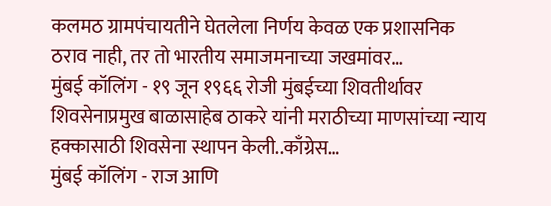कलमठ ग्रामपंचायतीने घेतलेला निर्णय केवळ एक प्रशासनिक ठराव नाही, तर तो भारतीय समाजमनाच्या जखमांवर…
मुंबई कॉलिंग - १९ जून १९६६ रोजी मुंबईच्या शिवतीर्थावर शिवसेनाप्रमुख बाळासाहेब ठाकरे यांनी मराठीच्या माणसांच्या न्याय हक्कासाठी शिवसेना स्थापन केली..काँग्रेस…
मुंबई कॉलिंग - राज आणि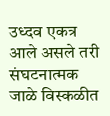उध्दव एकत्र आले असले तरी संघटनात्मक जाळे विस्कळीत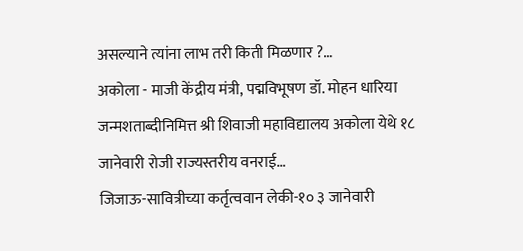असल्याने त्यांना लाभ तरी किती मिळणार ?…
अकोला - माजी केंद्रीय मंत्री, पद्मविभूषण डॉ. मोहन धारिया जन्मशताब्दीनिमित्त श्री शिवाजी महाविद्यालय अकोला येथे १८ जानेवारी रोजी राज्यस्तरीय वनराई…
जिजाऊ-सावित्रीच्या कर्तृत्ववान लेकी-१० ३ जानेवारी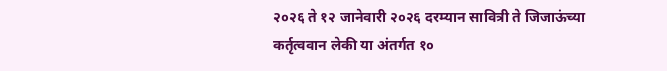२०२६ ते १२ जानेवारी २०२६ दरम्यान सावित्री ते जिजाऊंच्या कर्तृत्ववान लेकी या अंतर्गत १०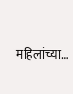महिलांच्या…